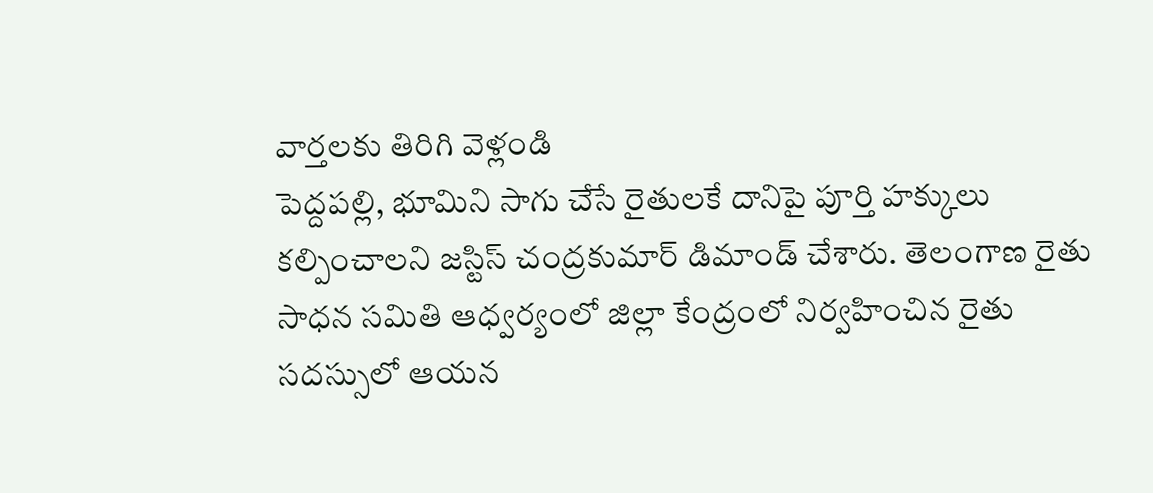వార్తలకు తిరిగి వెళ్లండి
పెద్దపల్లి, భూమిని సాగు చేసే రైతులకే దానిపై పూర్తి హక్కులు కల్పించాలని జస్టిస్ చంద్రకుమార్ డిమాండ్ చేశారు. తెలంగాణ రైతు సాధన సమితి ఆధ్వర్యంలో జిల్లా కేంద్రంలో నిర్వహించిన రైతు సదస్సులో ఆయన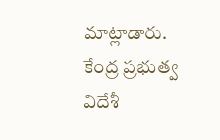మాట్లాడారు.
కేంద్ర ప్రభుత్వ విదేశీ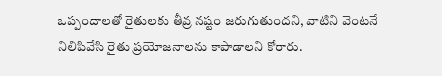ఒప్పందాలతో రైతులకు తీవ్ర నష్టం జరుగుతుందని, వాటిని వెంటనే నిలిపివేసి రైతు ప్రయోజనాలను కాపాడాలని కోరారు.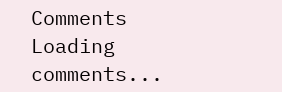Comments
Loading comments...